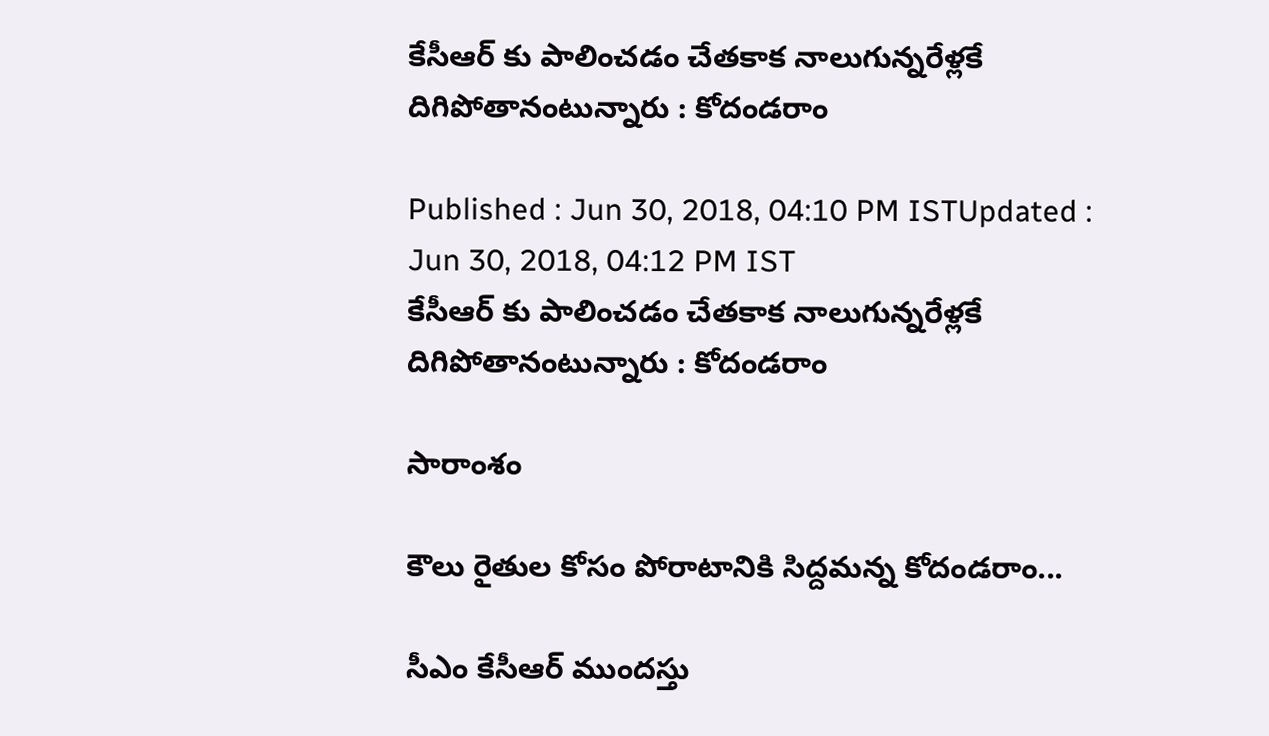కేసీఆర్ కు పాలించడం చేతకాక నాలుగున్నరేళ్లకే దిగిపోతానంటున్నారు : కోదండరాం

Published : Jun 30, 2018, 04:10 PM ISTUpdated : Jun 30, 2018, 04:12 PM IST
కేసీఆర్ కు పాలించడం చేతకాక నాలుగున్నరేళ్లకే దిగిపోతానంటున్నారు : కోదండరాం

సారాంశం

కౌలు రైతుల కోసం పోరాటానికి సిద్దమన్న కోదండరాం...

సీఎం కేసీఆర్ ముందస్తు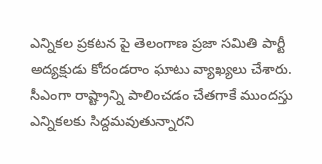ఎన్నికల ప్రకటన పై తెలంగాణ ప్రజా సమితి పార్టీ అద్యక్షుడు కోదండరాం ఘాటు వ్యాఖ్యలు చేశారు. సీఎంగా రాష్ట్రాన్ని పాలించడం చేతగాకే ముందస్తు ఎన్నికలకు సిద్దమవుతున్నారని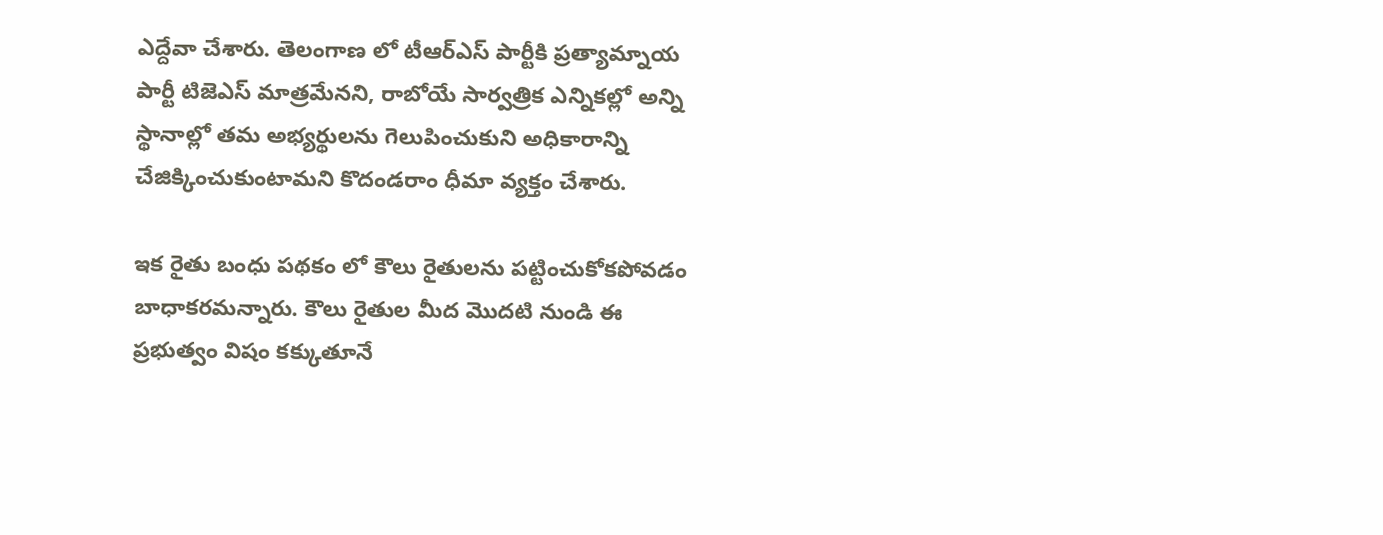ఎద్దేవా చేశారు. తెలంగాణ లో టీఆర్ఎస్ పార్టీకి ప్రత్యామ్నాయ పార్టీ టిజెఎస్ మాత్రమేనని, రాబోయే సార్వత్రిక ఎన్నికల్లో అన్ని స్థానాల్లో తమ అభ్యర్థులను గెలుపించుకుని అధికారాన్ని చేజిక్కించుకుంటామని కొదండరాం ధీమా వ్యక్తం చేశారు.

ఇక రైతు బంధు పథకం లో కౌలు రైతులను పట్టించుకోకపోవడం బాధాకరమన్నారు. కౌలు రైతుల మీద మొదటి నుండి ఈ ప్రభుత్వం విషం కక్కుతూనే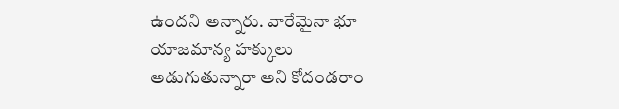ఉందని అన్నారు. వారేమైనా భూ యాజమాన్య హక్కులు అడుగుతున్నారా అని కోదండరాం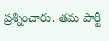ప్రశ్నించారు. తమ పార్టీ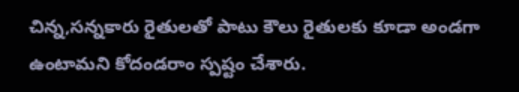చిన్న,సన్నకారు రైతులతో పాటు కౌలు రైతులకు కూడా అండగా ఉంటామని కోదండరాం స్పష్టం చేశారు.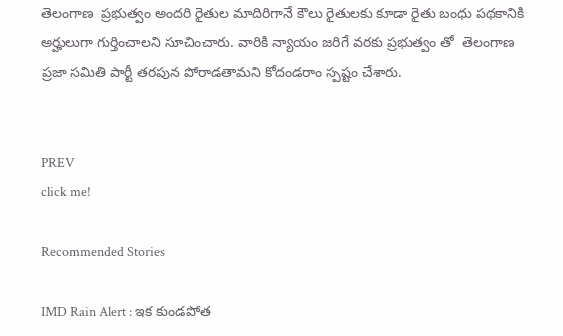తెలంగాణ  ప్రభుత్వం అందరి రైతుల మాదిరిగానే కౌలు రైతులకు కూడా రైతు బంధు పథకానికి అర్హులుగా గుర్తించాలని సూచించారు. వారికి న్యాయం జరిగే వరకు ప్రభుత్వం తో  తెలంగాణ ప్రజా సమితి పార్టీ తరపున పోరాడతామని కోదండరాం స్పష్టం చేశారు.


PREV
click me!

Recommended Stories

IMD Rain Alert : ఇక కుండపోత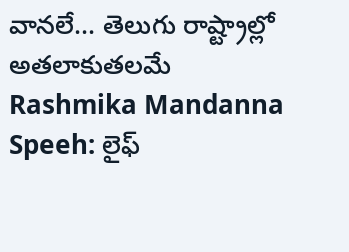వానలే... తెలుగు రాష్ట్రాల్లో అతలాకుతలమే
Rashmika Mandanna Speeh: లైఫ్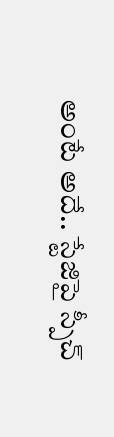అంటే అదే.. స్టేజిపై స్పీచ్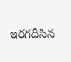ఇరగదీసిన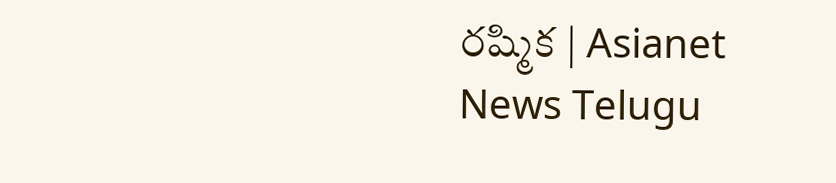రష్మిక | Asianet News Telugu